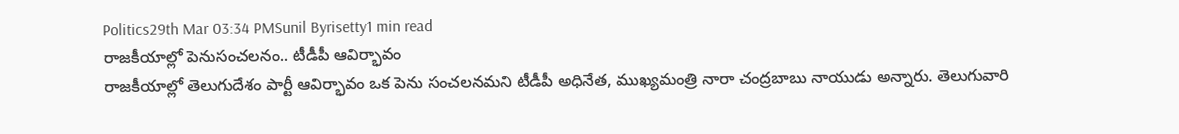Politics29th Mar 03:34 PMSunil Byrisetty1 min read
రాజకీయాల్లో పెనుసంచలనం.. టీడీపీ ఆవిర్భావం
రాజకీయాల్లో తెలుగుదేశం పార్టీ ఆవిర్భావం ఒక పెను సంచలనమని టీడీపీ అధినేత, ముఖ్యమంత్రి నారా చంద్రబాబు నాయుడు అన్నారు. తెలుగువారి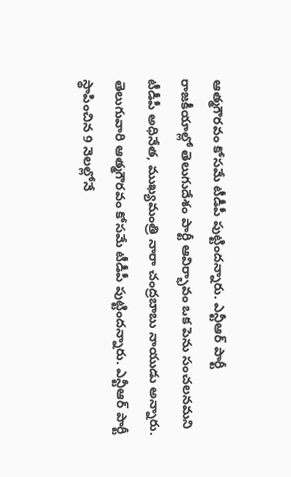ఆత్మగౌరవం కోసమే టీడీపీ పుట్టిందన్నారు. ఎన్టీఆర్ పార్టీ
రాజకీయాల్లో తెలుగుదేశం పార్టీ ఆవిర్భావం ఒక పెను సంచలనమని టీడీపీ అధినేత, ముఖ్యమంత్రి నారా చంద్రబాబు నాయుడు అన్నారు. తెలుగువారి ఆత్మగౌరవం కోసమే టీడీపీ పుట్టిందన్నారు. ఎన్టీఆర్ పార్టీ స్థాపించిన 9 నెలల్లోనే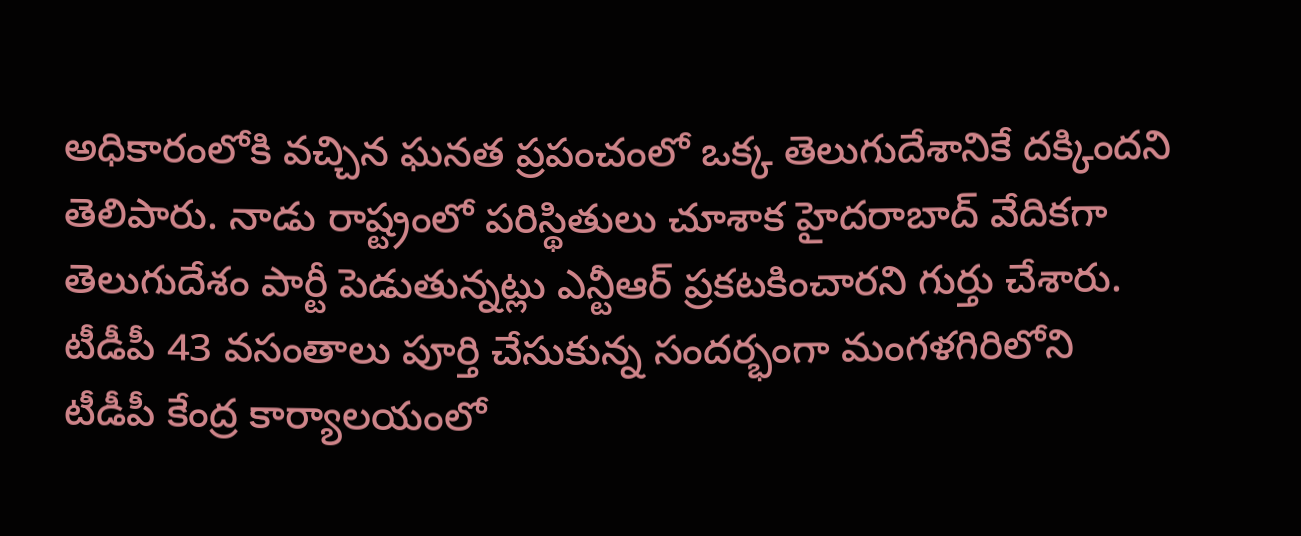అధికారంలోకి వచ్చిన ఘనత ప్రపంచంలో ఒక్క తెలుగుదేశానికే దక్కిందని తెలిపారు. నాడు రాష్ట్రంలో పరిస్థితులు చూశాక హైదరాబాద్ వేదికగా తెలుగుదేశం పార్టీ పెడుతున్నట్లు ఎన్టీఆర్ ప్రకటకించారని గుర్తు చేశారు. టీడీపీ 43 వసంతాలు పూర్తి చేసుకున్న సందర్భంగా మంగళగిరిలోని టీడీపీ కేంద్ర కార్యాలయంలో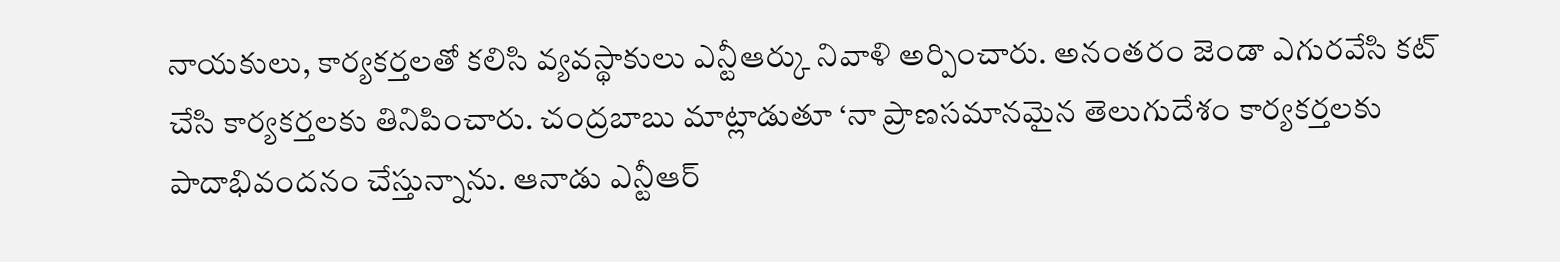నాయకులు, కార్యకర్తలతో కలిసి వ్యవస్థాకులు ఎన్టీఆర్కు నివాళి అర్పించారు. అనంతరం జెండా ఎగురవేసి కట్ చేసి కార్యకర్తలకు తినిపించారు. చంద్రబాబు మాట్లాడుతూ ‘నా ప్రాణసమానమైన తెలుగుదేశం కార్యకర్తలకు పాదాభివందనం చేస్తున్నాను. ఆనాడు ఎన్టీఆర్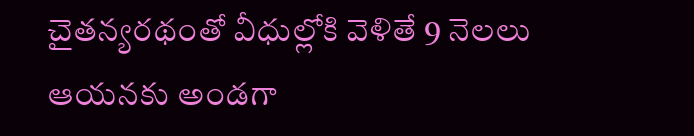చైతన్యరథంతో వీధుల్లోకి వెళితే 9 నెలలు ఆయనకు అండగా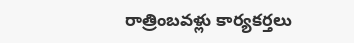రాత్రింబవళ్లు కార్యకర్తలు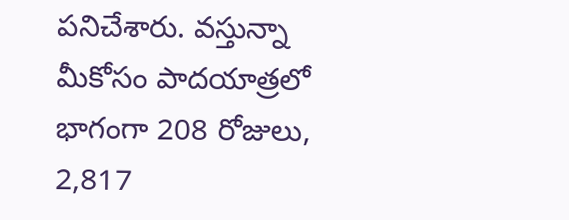పనిచేశారు. వస్తున్నా మీకోసం పాదయాత్రలో భాగంగా 208 రోజులు, 2,817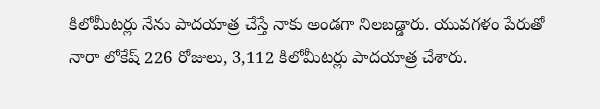కిలోమీటర్లు నేను పాదయాత్ర చేస్తే నాకు అండగా నిలబడ్డారు. యువగళం పేరుతో నారా లోకేష్ 226 రోజులు, 3,112 కిలోమీటర్లు పాదయాత్ర చేశారు.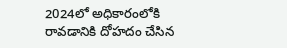2024లో అధికారంలోకి రావడానికి దోహదం చేసిన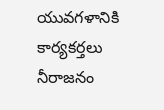యువగళానికి కార్యకర్తలు నీరాజనం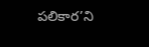పలికార’ని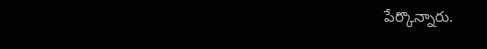పేర్కొన్నారు.